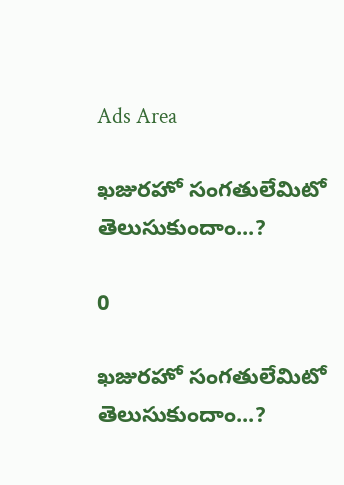Ads Area

ఖజురహో సంగతులేమిటో తెలుసుకుందాం...?

0

ఖజురహో సంగతులేమిటో తెలుసుకుందాం...?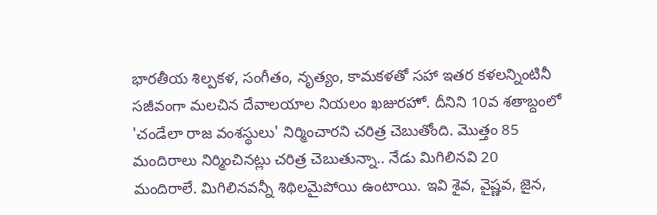భారతీయ శిల్పకళ, సంగీతం, నృత్యం, కామకళతో సహా ఇతర కళలన్నింటినీ సజీవంగా మలచిన దేవాలయాల నియలం ఖజురహో. దీనిని 10వ శతాబ్దంలో 'చండేలా రాజ వంశస్థులు' నిర్మించారని చరిత్ర చెబుతోంది. మొత్తం 85 మందిరాలు నిర్మించినట్లు చరిత్ర చెబుతున్నా.. నేడు మిగిలినవి 20 మందిరాలే. మిగిలినవన్నీ శిథిలమైపోయి ఉంటాయి. ఇవి శైవ, వైష్ణవ, జైన,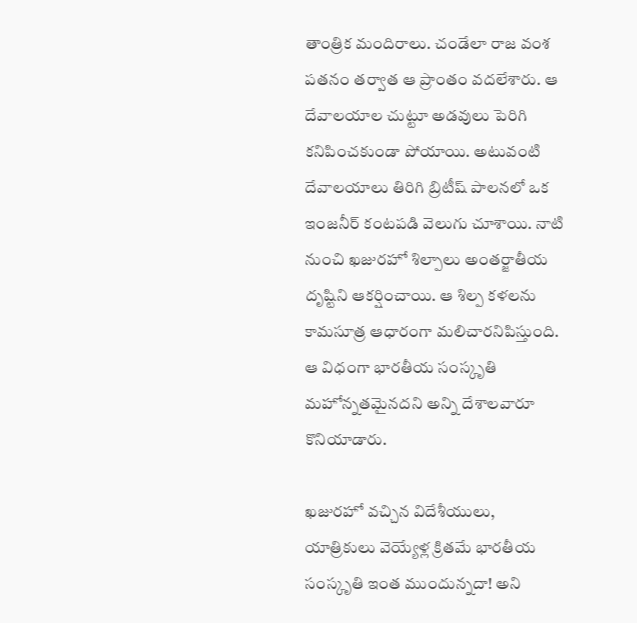తాంత్రిక మందిరాలు. చండేలా రాజ వంశ పతనం తర్వాత ఆ ప్రాంతం వదలేశారు. ఆ దేవాలయాల చుట్టూ అడవులు పెరిగి కనిపించకుండా పోయాయి. అటువంటి దేవాలయాలు తిరిగి బ్రిటీష్ పాలనలో ఒక ఇంజనీర్ కంటపడి వెలుగు చూశాయి. నాటి నుంచి ఖజురహో శిల్పాలు అంతర్జాతీయ దృష్టిని ఆకర్షించాయి. ఆ శిల్ప కళలను కామసూత్ర ఆధారంగా మలిచారనిపిస్తుంది. ఆ విధంగా భారతీయ సంస్కృతి మహోన్నతమైనదని అన్ని దేశాలవారూ కొనియాడారు.

ఖజురహో వచ్చిన విదేశీయులు, యాత్రికులు వెయ్యేళ్ల క్రితమే భారతీయ సంస్కృతి ఇంత ముందున్నదా! అని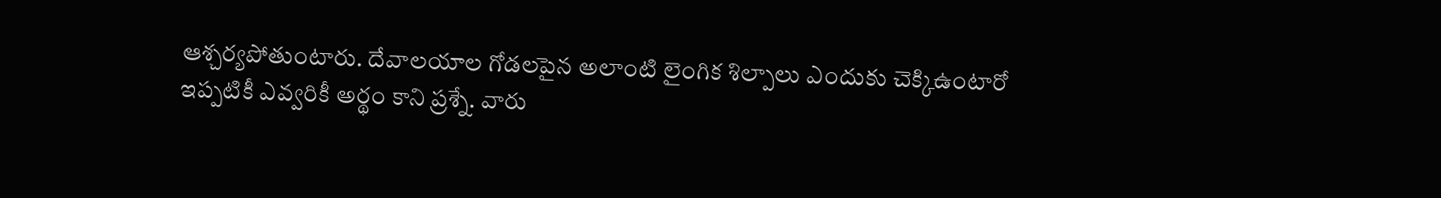ఆశ్చర్యపోతుంటారు. దేవాలయాల గోడలపైన అలాంటి లైంగిక శిల్పాలు ఎందుకు చెక్కిఉంటారో ఇప్పటికీ ఎవ్వరికీ అర్థం కాని ప్రశ్నే. వారు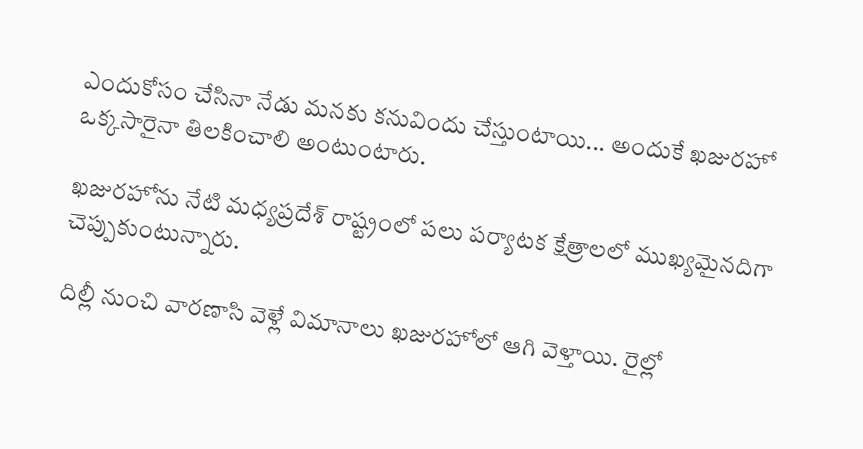ఎందుకోసం చేసినా నేడు మనకు కనువిందు చేస్తుంటాయి... అందుకే ఖజురహో ఒక్కసారైనా తిలకించాలి అంటుంటారు.

ఖజురహోను నేటి మధ్యప్రదేశ్ రాష్ట్రంలో పలు పర్యాటక క్షేత్రాలలో ముఖ్యమైనదిగా చెప్పుకుంటున్నారు.

దిల్లీ నుంచి వారణాసి వెళ్లే విమానాలు ఖజురహోలో ఆగి వెళ్తాయి. రైల్లో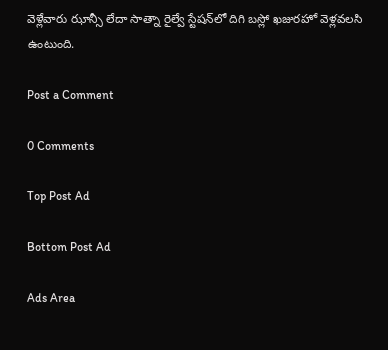వెళ్లేవారు ఝాన్సీ లేదా సాత్నా రైల్వే స్టేషన్‌లో దిగి బస్లో ఖజురహో వెళ్లవలసి ఉంటుంది.

Post a Comment

0 Comments

Top Post Ad

Bottom Post Ad

Ads Area